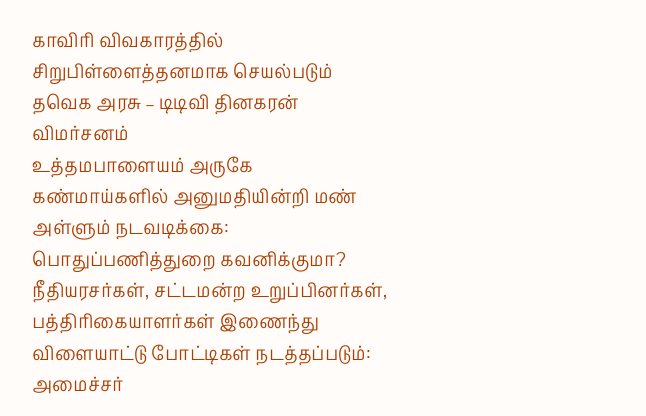காவிரி விவகாரத்தில் சிறுபிள்ளைத்தனமாக செயல்படும் தவெக அரசு – டிடிவி தினகரன் விமர்சனம்
உத்தமபாளையம் அருகே கண்மாய்களில் அனுமதியின்றி மண் அள்ளும் நடவடிக்கை: பொதுப்பணித்துறை கவனிக்குமா?
நீதியரசர்கள், சட்டமன்ற உறுப்பினர்கள், பத்திரிகையாளர்கள் இணைந்து விளையாட்டு போட்டிகள் நடத்தப்படும்: அமைச்சர்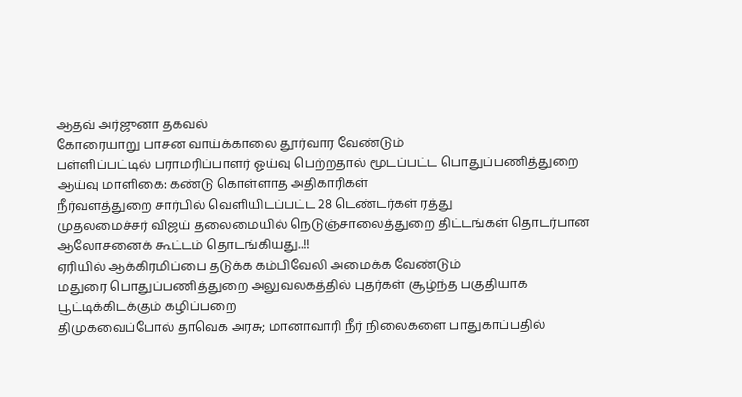ஆதவ் அர்ஜுனா தகவல்
கோரையாறு பாசன வாய்க்காலை தூர்வார வேண்டும்
பள்ளிப்பட்டில் பராமரிப்பாளர் ஓய்வு பெற்றதால் மூடப்பட்ட பொதுப்பணித்துறை ஆய்வு மாளிகை: கண்டு கொள்ளாத அதிகாரிகள்
நீர்வளத்துறை சார்பில் வெளியிடப்பட்ட 28 டெண்டர்கள் ரத்து
முதலமைச்சர் விஜய் தலைமையில் நெடுஞ்சாலைத்துறை திட்டங்கள் தொடர்பான ஆலோசனைக் கூட்டம் தொடங்கியது..!!
ஏரியில் ஆக்கிரமிப்பை தடுக்க கம்பிவேலி அமைக்க வேண்டும்
மதுரை பொதுப்பணித்துறை அலுவலகத்தில் புதர்கள் சூழ்ந்த பகுதியாக பூட்டிக்கிடக்கும் கழிப்பறை
திமுகவைப்போல் தாவெக அரசு; மானாவாரி நீர் நிலைகளை பாதுகாப்பதில்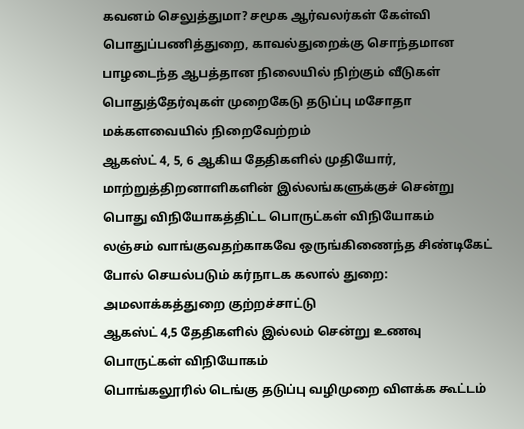கவனம் செலுத்துமா? சமூக ஆர்வலர்கள் கேள்வி
பொதுப்பணித்துறை, காவல்துறைக்கு சொந்தமான பாழடைந்த ஆபத்தான நிலையில் நிற்கும் வீடுகள்
பொதுத்தேர்வுகள் முறைகேடு தடுப்பு மசோதா மக்களவையில் நிறைவேற்றம்
ஆகஸ்ட் 4, 5, 6 ஆகிய தேதிகளில் முதியோர், மாற்றுத்திறனாளிகளின் இல்லங்களுக்குச் சென்று பொது விநியோகத்திட்ட பொருட்கள் விநியோகம்
லஞ்சம் வாங்குவதற்காகவே ஒருங்கிணைந்த சிண்டிகேட் போல் செயல்படும் கர்நாடக கலால் துறை: அமலாக்கத்துறை குற்றச்சாட்டு
ஆகஸ்ட் 4,5 தேதிகளில் இல்லம் சென்று உணவு பொருட்கள் விநியோகம்
பொங்கலூரில் டெங்கு தடுப்பு வழிமுறை விளக்க கூட்டம்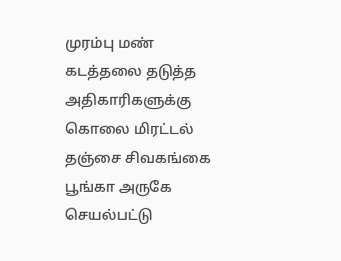முரம்பு மண் கடத்தலை தடுத்த அதிகாரிகளுக்கு கொலை மிரட்டல்
தஞ்சை சிவகங்கை பூங்கா அருகே செயல்பட்டு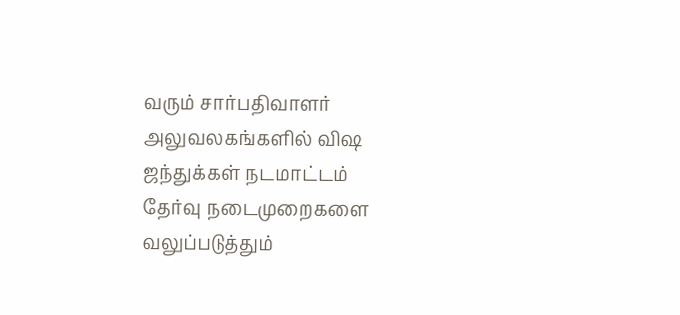வரும் சார்பதிவாளர் அலுவலகங்களில் விஷ ஜந்துக்கள் நடமாட்டம்
தேர்வு நடைமுறைகளை வலுப்படுத்தும்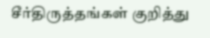சீர்திருத்தங்கள் குறித்து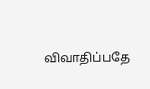விவாதிப்பதே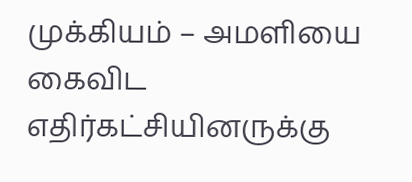முக்கியம் – அமளியை கைவிட எதிர்கட்சியினருக்கு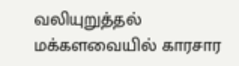வலியுறுத்தல்
மக்களவையில் காரசார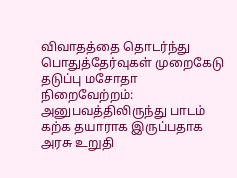விவாதத்தை தொடர்ந்து பொதுத்தேர்வுகள் முறைகேடு தடுப்பு மசோதா நிறைவேற்றம்: அனுபவத்திலிருந்து பாடம் கற்க தயாராக இருப்பதாக அரசு உறுதி